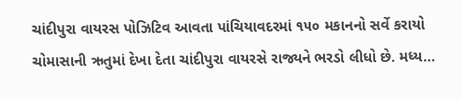ચાંદીપુરા વાયરસ પોઝિટિવ આવતા પાંચિયાવદરમાં ૧૫૦ મકાનનો સર્વે કરાયો
ચોમાસાની ઋતુમાં દેખા દેતા ચાંદીપુરા વાયરસે રાજ્યને ભરડો લીધો છે. મધ્ય...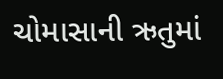ચોમાસાની ઋતુમાં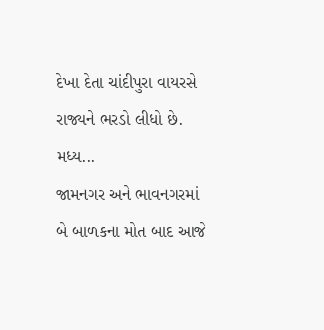દેખા દેતા ચાંદીપુરા વાયરસે રાજ્યને ભરડો લીધો છે. મધ્ય...
જામનગર અને ભાવનગરમાં બે બાળકના મોત બાદ આજે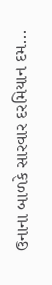ઉનાના બાળકે સારવાર દરમિયાન દમ...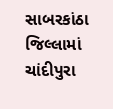સાબરકાંઠા જિલ્લામાં ચાંદીપુરા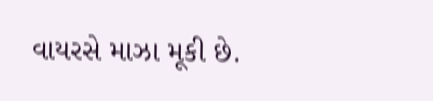વાયરસે માઝા મૂકી છે.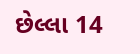છેલ્લા 14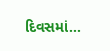દિવસમાં...